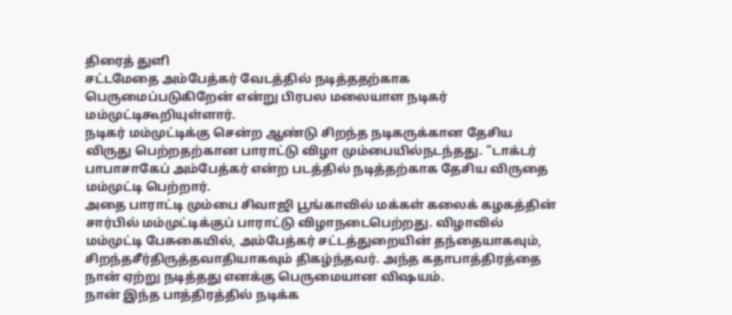திரைத் துளி
சட்டமேதை அம்பேத்கர் வேடத்தில் நடித்ததற்காக பெருமைப்படுகிறேன் என்று பிரபல மலையாள நடிகர் மம்முட்டிகூறியுள்ளார்.
நடிகர் மம்முட்டிக்கு சென்ற ஆண்டு சிறந்த நடிகருக்கான தேசிய விருது பெற்றதற்கான பாராட்டு விழா மும்பையில்நடந்தது. "டாக்டர் பாபாசாகேப் அம்பேத்கர் என்ற படத்தில் நடித்தற்காக தேசிய விருதை மம்முட்டி பெற்றார்.
அதை பாராட்டி மும்பை சிவாஜி பூங்காவில் மக்கள் கலைக் கழகத்தின் சார்பில் மம்முட்டிக்குப் பாராட்டு விழாநடைபெற்றது. விழாவில் மம்முட்டி பேசுகையில், அம்பேத்கர் சட்டத்துறையின் தந்தையாகவும், சிறந்தசீர்திருத்தவாதியாகவும் திகழ்ந்தவர். அந்த கதாபாத்திரத்தை நான் ஏற்று நடித்தது எனக்கு பெருமையான விஷயம்.
நான் இந்த பாத்திரத்தில் நடிக்க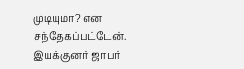முடியுமா? என சந்தேகப்பட்டேன். இயக்குனர் ஜாபர்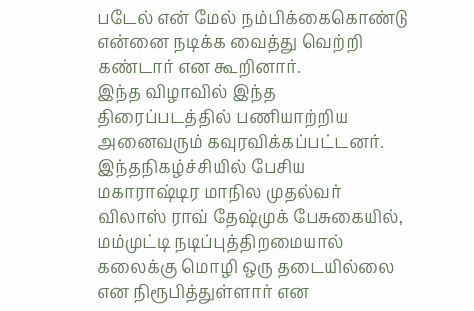படேல் என் மேல் நம்பிக்கைகொண்டு என்னை நடிக்க வைத்து வெற்றி கண்டார் என கூறினார்.
இந்த விழாவில் இந்த திரைப்படத்தில் பணியாற்றிய அனைவரும் கவுரவிக்கப்பட்டனர்.
இந்தநிகழ்ச்சியில் பேசிய மகாராஷ்டிர மாநில முதல்வர் விலாஸ் ராவ் தேஷ்முக் பேசுகையில், மம்முட்டி நடிப்புத்திறமையால் கலைக்கு மொழி ஒரு தடையில்லை என நிரூபித்துள்ளார் என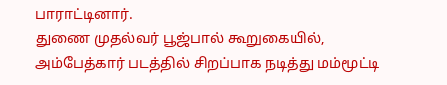பாராட்டினார்.
துணை முதல்வர் பூஜ்பால் கூறுகையில், அம்பேத்கார் படத்தில் சிறப்பாக நடித்து மம்மூட்டி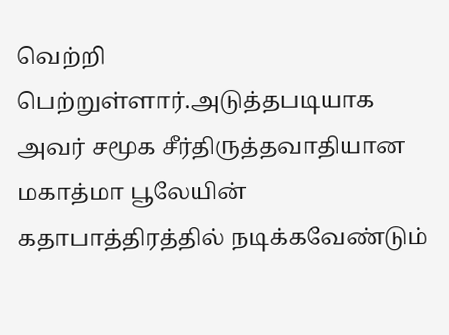வெற்றி பெற்றுள்ளார்.அடுத்தபடியாக அவர் சமூக சீர்திருத்தவாதியான மகாத்மா பூலேயின் கதாபாத்திரத்தில் நடிக்கவேண்டும்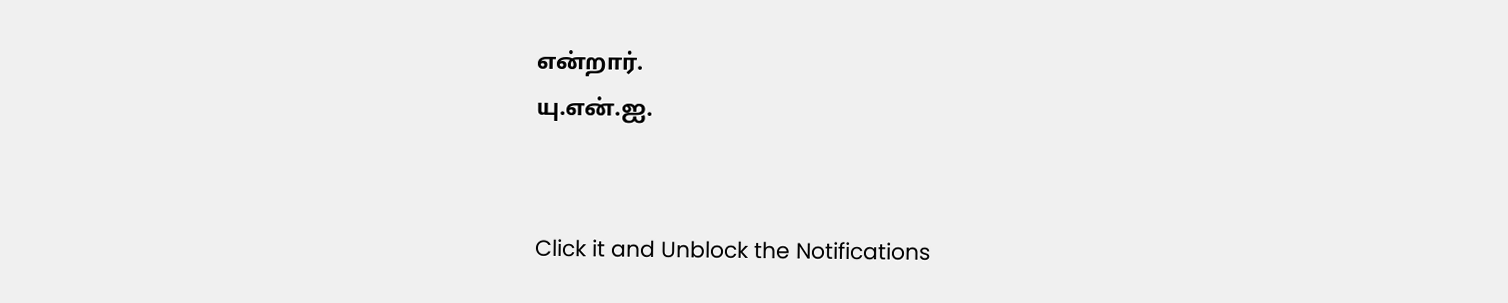என்றார்.
யு.என்.ஐ.


Click it and Unblock the Notifications